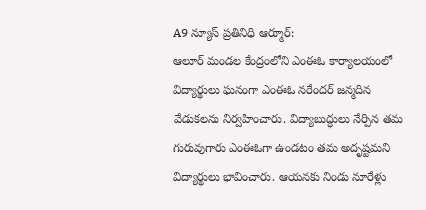A9 న్యూస్ ప్రతినిధి ఆర్మూర్:
ఆలూర్ మండల కేంద్రంలోని ఎంఈఓ కార్యాలయంలో విద్యార్థులు ఘనంగా ఎంఈఓ నరేందర్ జన్మదిన వేడుకలను నిర్వహించారు. విద్యాబుద్ధులు నేర్పిన తమ గురువుగారు ఎంఈఓగా ఉండటం తమ అదృష్టమని విద్యార్థులు భావించారు. ఆయనకు నిండు నూరేళ్లు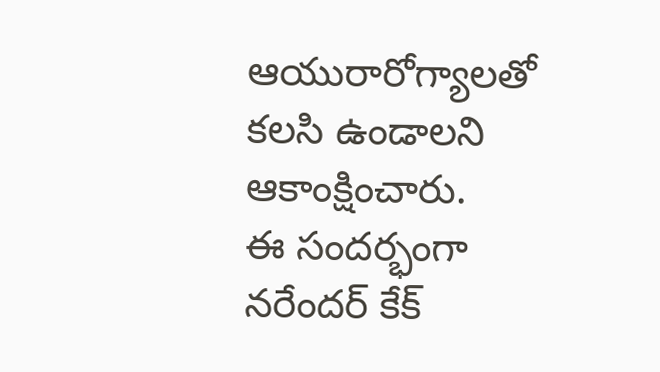ఆయురారోగ్యాలతో కలసి ఉండాలని ఆకాంక్షించారు.
ఈ సందర్భంగా నరేందర్ కేక్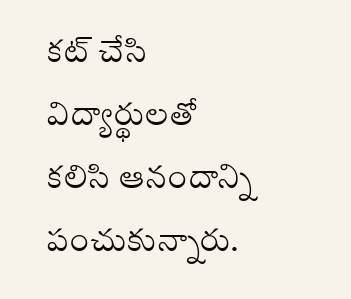కట్ చేసి విద్యార్థులతో కలిసి ఆనందాన్ని పంచుకున్నారు.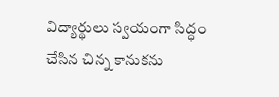విద్యార్థులు స్వయంగా సిద్ధం చేసిన చిన్న కానుకను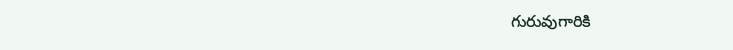గురువుగారికి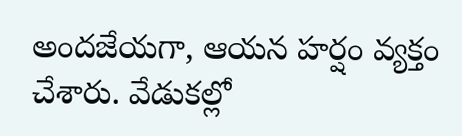అందజేయగా, ఆయన హర్షం వ్యక్తం చేశారు. వేడుకల్లో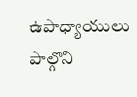ఉపాధ్యాయులు పాల్గొని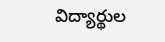విద్యార్థుల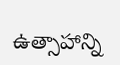ఉత్సాహాన్ని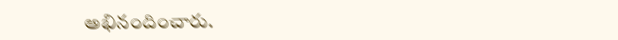అభినందించారు.